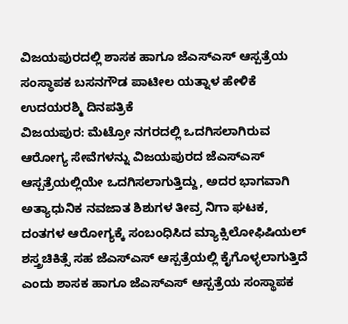ವಿಜಯಪುರದಲ್ಲಿ ಶಾಸಕ ಹಾಗೂ ಜೆಎಸ್ಎಸ್ ಆಸ್ಪತ್ರೆಯ ಸಂಸ್ಥಾಪಕ ಬಸನಗೌಡ ಪಾಟೀಲ ಯತ್ನಾಳ ಹೇಳಿಕೆ
ಉದಯರಶ್ಮಿ ದಿನಪತ್ರಿಕೆ
ವಿಜಯಪುರ: ಮೆಟ್ರೋ ನಗರದಲ್ಲಿ ಒದಗಿಸಲಾಗಿರುವ ಆರೋಗ್ಯ ಸೇವೆಗಳನ್ನು ವಿಜಯಪುರದ ಜೆಎಸ್ಎಸ್ ಆಸ್ಪತ್ರೆಯಲ್ಲಿಯೇ ಒದಗಿಸಲಾಗುತ್ತಿದ್ದು, ಅದರ ಭಾಗವಾಗಿ ಅತ್ಯಾಧುನಿಕ ನವಜಾತ ಶಿಶುಗಳ ತೀವ್ರ ನಿಗಾ ಘಟಕ, ದಂತಗಳ ಆರೋಗ್ಯಕ್ಕೆ ಸಂಬಂಧಿಸಿದ ಮ್ಯಾಕ್ಸಿಲೋಫಿಷಿಯಲ್ ಶಸ್ತ್ರಚಿಕಿತ್ಸೆ ಸಹ ಜೆಎಸ್ಎಸ್ ಆಸ್ಪತ್ರೆಯಲ್ಲಿ ಕೈಗೊಳ್ಳಲಾಗುತ್ತಿದೆ ಎಂದು ಶಾಸಕ ಹಾಗೂ ಜೆಎಸ್ಎಸ್ ಆಸ್ಪತ್ರೆಯ ಸಂಸ್ಥಾಪಕ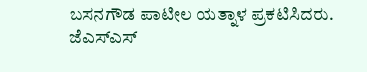ಬಸನಗೌಡ ಪಾಟೀಲ ಯತ್ನಾಳ ಪ್ರಕಟಿಸಿದರು.
ಜೆಎಸ್ಎಸ್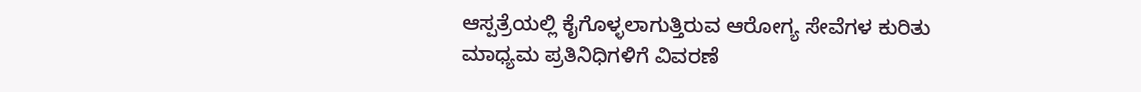ಆಸ್ಪತ್ರೆಯಲ್ಲಿ ಕೈಗೊಳ್ಳಲಾಗುತ್ತಿರುವ ಆರೋಗ್ಯ ಸೇವೆಗಳ ಕುರಿತು ಮಾಧ್ಯಮ ಪ್ರತಿನಿಧಿಗಳಿಗೆ ವಿವರಣೆ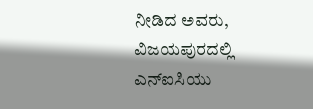ನೀಡಿದ ಅವರು, ವಿಜಯಪುರದಲ್ಲಿ ಎನ್ಐಸಿಯು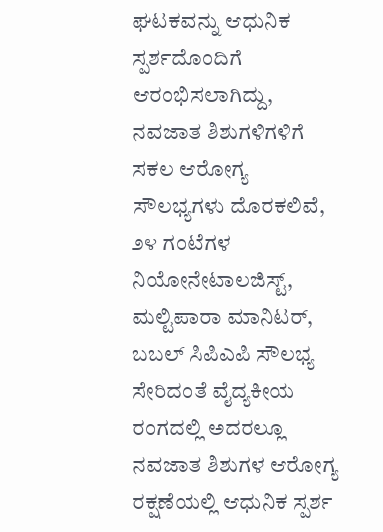ಘಟಕವನ್ನು ಆಧುನಿಕ ಸ್ಪರ್ಶದೊಂದಿಗೆ ಆರಂಭಿಸಲಾಗಿದ್ದು, ನವಜಾತ ಶಿಶುಗಳಿಗಳಿಗೆ ಸಕಲ ಆರೋಗ್ಯ ಸೌಲಭ್ಯಗಳು ದೊರಕಲಿವೆ, ೨೪ ಗಂಟೆಗಳ ನಿಯೋನೇಟಾಲಜಿಸ್ಟ್, ಮಲ್ಟಿಪಾರಾ ಮಾನಿಟರ್, ಬಬಲ್ ಸಿಪಿಎಪಿ ಸೌಲಭ್ಯ ಸೇರಿದಂತೆ ವೈದ್ಯಕೀಯ ರಂಗದಲ್ಲಿ ಅದರಲ್ಲೂ ನವಜಾತ ಶಿಶುಗಳ ಆರೋಗ್ಯ ರಕ್ಷಣೆಯಲ್ಲಿ ಆಧುನಿಕ ಸ್ಪರ್ಶ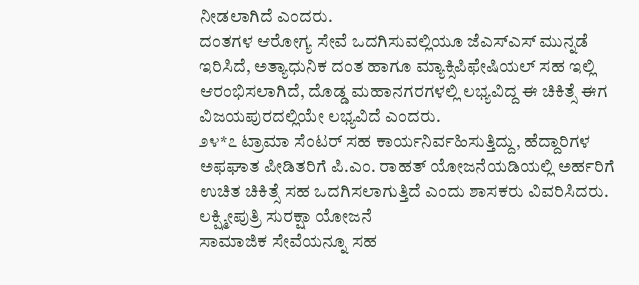ನೀಡಲಾಗಿದೆ ಎಂದರು.
ದಂತಗಳ ಆರೋಗ್ಯ ಸೇವೆ ಒದಗಿಸುವಲ್ಲಿಯೂ ಜೆಎಸ್ಎಸ್ ಮುನ್ನಡೆ ಇರಿಸಿದೆ, ಅತ್ಯಾಧುನಿಕ ದಂತ ಹಾಗೂ ಮ್ಯಾಕ್ಸಿಪಿಫೇಷಿಯಲ್ ಸಹ ಇಲ್ಲಿ ಆರಂಭಿಸಲಾಗಿದೆ, ದೊಡ್ಡ ಮಹಾನಗರಗಳಲ್ಲಿ ಲಭ್ಯವಿದ್ದ ಈ ಚಿಕಿತ್ಸೆ ಈಗ ವಿಜಯಪುರದಲ್ಲಿಯೇ ಲಭ್ಯವಿದೆ ಎಂದರು.
೨೪*೭ ಟ್ರಾಮಾ ಸೆಂಟರ್ ಸಹ ಕಾರ್ಯನಿರ್ವಹಿಸುತ್ತಿದ್ದು, ಹೆದ್ದಾರಿಗಳ ಅಫಘಾತ ಪೀಡಿತರಿಗೆ ಪಿ.ಎಂ. ರಾಹತ್ ಯೋಜನೆಯಡಿಯಲ್ಲಿ ಅರ್ಹರಿಗೆ ಉಚಿತ ಚಿಕಿತ್ಸೆ ಸಹ ಒದಗಿಸಲಾಗುತ್ತಿದೆ ಎಂದು ಶಾಸಕರು ವಿವರಿಸಿದರು.
ಲಕ್ಷ್ಮೀಪುತ್ರಿ ಸುರಕ್ಷಾ ಯೋಜನೆ
ಸಾಮಾಜಿಕ ಸೇವೆಯನ್ನೂ ಸಹ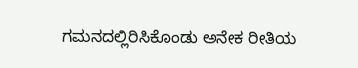ಗಮನದಲ್ಲಿರಿಸಿಕೊಂಡು ಅನೇಕ ರೀತಿಯ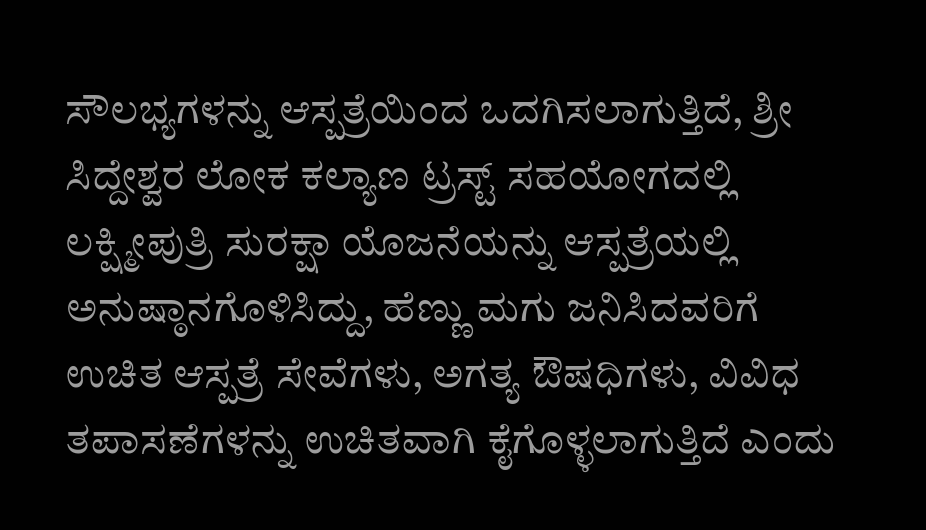ಸೌಲಭ್ಯಗಳನ್ನು ಆಸ್ಪತ್ರೆಯಿಂದ ಒದಗಿಸಲಾಗುತ್ತಿದೆ, ಶ್ರೀ ಸಿದ್ದೇಶ್ವರ ಲೋಕ ಕಲ್ಯಾಣ ಟ್ರಸ್ಟ್ ಸಹಯೋಗದಲ್ಲಿ ಲಕ್ಷ್ಮೀಪುತ್ರಿ ಸುರಕ್ಷಾ ಯೊಜನೆಯನ್ನು ಆಸ್ಪತ್ರೆಯಲ್ಲಿ ಅನುಷ್ಠಾನಗೊಳಿಸಿದ್ದು, ಹೆಣ್ಣು ಮಗು ಜನಿಸಿದವರಿಗೆ ಉಚಿತ ಆಸ್ಪತ್ರೆ ಸೇವೆಗಳು, ಅಗತ್ಯ ಔಷಧಿಗಳು, ವಿವಿಧ ತಪಾಸಣೆಗಳನ್ನು ಉಚಿತವಾಗಿ ಕೈಗೊಳ್ಳಲಾಗುತ್ತಿದೆ ಎಂದು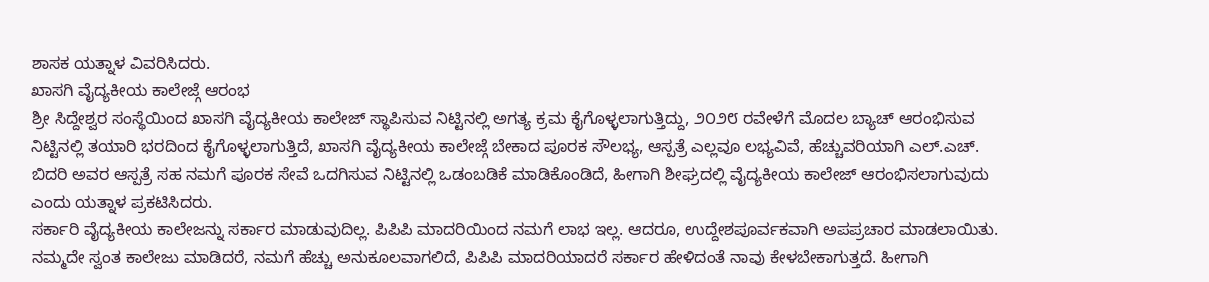ಶಾಸಕ ಯತ್ನಾಳ ವಿವರಿಸಿದರು.
ಖಾಸಗಿ ವೈದ್ಯಕೀಯ ಕಾಲೇಜ್ಗೆ ಆರಂಭ
ಶ್ರೀ ಸಿದ್ದೇಶ್ವರ ಸಂಸ್ಥೆಯಿಂದ ಖಾಸಗಿ ವೈದ್ಯಕೀಯ ಕಾಲೇಜ್ ಸ್ಥಾಪಿಸುವ ನಿಟ್ಟಿನಲ್ಲಿ ಅಗತ್ಯ ಕ್ರಮ ಕೈಗೊಳ್ಳಲಾಗುತ್ತಿದ್ದು, ೨೦೨೮ ರವೇಳೆಗೆ ಮೊದಲ ಬ್ಯಾಚ್ ಆರಂಭಿಸುವ ನಿಟ್ಟಿನಲ್ಲಿ ತಯಾರಿ ಭರದಿಂದ ಕೈಗೊಳ್ಳಲಾಗುತ್ತಿದೆ, ಖಾಸಗಿ ವೈದ್ಯಕೀಯ ಕಾಲೇಜ್ಗೆ ಬೇಕಾದ ಪೂರಕ ಸೌಲಭ್ಯ, ಆಸ್ಪತ್ರೆ ಎಲ್ಲವೂ ಲಭ್ಯವಿವೆ, ಹೆಚ್ಚುವರಿಯಾಗಿ ಎಲ್.ಎಚ್. ಬಿದರಿ ಅವರ ಆಸ್ಪತ್ರೆ ಸಹ ನಮಗೆ ಪೂರಕ ಸೇವೆ ಒದಗಿಸುವ ನಿಟ್ಟಿನಲ್ಲಿ ಒಡಂಬಡಿಕೆ ಮಾಡಿಕೊಂಡಿದೆ, ಹೀಗಾಗಿ ಶೀಘ್ರದಲ್ಲಿ ವೈದ್ಯಕೀಯ ಕಾಲೇಜ್ ಆರಂಭಿಸಲಾಗುವುದು ಎಂದು ಯತ್ನಾಳ ಪ್ರಕಟಿಸಿದರು.
ಸರ್ಕಾರಿ ವೈದ್ಯಕೀಯ ಕಾಲೇಜನ್ನು ಸರ್ಕಾರ ಮಾಡುವುದಿಲ್ಲ. ಪಿಪಿಪಿ ಮಾದರಿಯಿಂದ ನಮಗೆ ಲಾಭ ಇಲ್ಲ. ಆದರೂ, ಉದ್ದೇಶಪೂರ್ವಕವಾಗಿ ಅಪಪ್ರಚಾರ ಮಾಡಲಾಯಿತು. ನಮ್ಮದೇ ಸ್ವಂತ ಕಾಲೇಜು ಮಾಡಿದರೆ, ನಮಗೆ ಹೆಚ್ಚು ಅನುಕೂಲವಾಗಲಿದೆ, ಪಿಪಿಪಿ ಮಾದರಿಯಾದರೆ ಸರ್ಕಾರ ಹೇಳಿದಂತೆ ನಾವು ಕೇಳಬೇಕಾಗುತ್ತದೆ. ಹೀಗಾಗಿ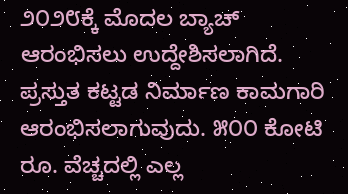೨೦೨೮ಕ್ಕೆ ಮೊದಲ ಬ್ಯಾಚ್ ಆರಂಭಿಸಲು ಉದ್ದೇಶಿಸಲಾಗಿದೆ. ಪ್ರಸ್ತುತ ಕಟ್ಟಡ ನಿರ್ಮಾಣ ಕಾಮಗಾರಿ ಆರಂಭಿಸಲಾಗುವುದು. ೫೦೦ ಕೋಟಿ ರೂ. ವೆಚ್ಚದಲ್ಲಿ ಎಲ್ಲ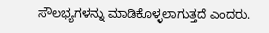ಸೌಲಭ್ಯಗಳನ್ನು ಮಾಡಿಕೊಳ್ಳಲಾಗುತ್ತದೆ ಎಂದರು.